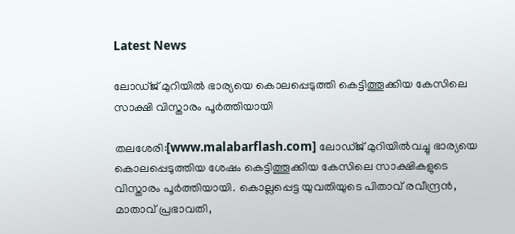Latest News

ലോഡ്ജ് മുറിയില്‍ ഭാര്യയെ കൊലപ്പെടുത്തി കെട്ടിത്തൂക്കിയ കേസിലെ സാക്ഷി വിസ്താരം പൂര്‍ത്തിയായി

തലശേരി:[www.malabarflash.com] ലോഡ്ജ് മുറിയില്‍വച്ചു ഭാര്യയെ കൊലപ്പെടുത്തിയ ശേഷം കെട്ടിത്തൂക്കിയ കേസിലെ സാക്ഷികളുടെ വിസ്താരം പൂര്‍ത്തിയായി. കൊല്ലപ്പെട്ട യുവതിയുടെ പിതാവ് രവീന്ദ്രന്‍, മാതാവ് പ്രഭാവതി,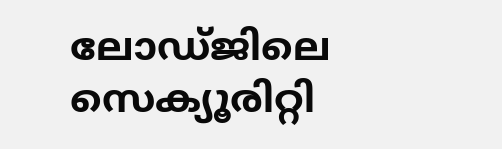ലോഡ്ജിലെ സെക്യൂരിറ്റി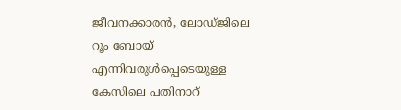ജീവനക്കാരന്‍, ലോഡ്ജിലെ റൂം ബോയ് എന്നിവരുള്‍പ്പെടെയുള്ള കേസിലെ പതിനാറ്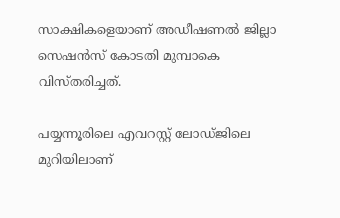സാക്ഷികളെയാണ് അഡീഷണല്‍ ജില്ലാ സെഷന്‍സ് കോടതി മുമ്പാകെ വിസ്തരിച്ചത്.

പയ്യന്നൂരിലെ എവറസ്റ്റ് ലോഡ്ജിലെ മുറിയിലാണ്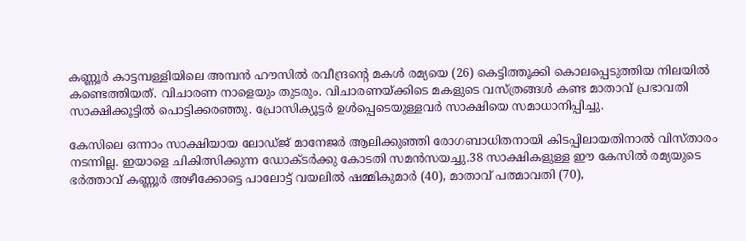കണ്ണൂര്‍ കാട്ടമ്പള്ളിയിലെ അമ്പന്‍ ഹൗസില്‍ രവീന്ദ്രന്റെ മകള്‍ രമ്യയെ (26) കെട്ടിത്തൂക്കി കൊലപ്പെടുത്തിയ നിലയില്‍ കണ്ടെത്തിയത്. വിചാരണ നാളെയും തുടരും. വിചാരണയ്ക്കിടെ മകളുടെ വസ്ത്രങ്ങള്‍ കണ്ട മാതാവ് പ്രഭാവതി സാക്ഷിക്കൂട്ടില്‍ പൊട്ടിക്കരഞ്ഞു. പ്രോസിക്യൂട്ടര്‍ ഉള്‍പ്പെടെയുള്ളവര്‍ സാക്ഷിയെ സമാധാനിപ്പിച്ചു.

കേസിലെ ഒന്നാം സാക്ഷിയായ ലോഡ്ജ് മാനേജര്‍ ആലിക്കുഞ്ഞി രോഗബാധിതനായി കിടപ്പിലായതിനാല്‍ വിസ്താരം നടന്നില്ല. ഇയാളെ ചികിത്സിക്കുന്ന ഡോക്ടര്‍ക്കു കോടതി സമന്‍സയച്ചു.38 സാക്ഷികളുള്ള ഈ കേസില്‍ രമ്യയുടെ ഭര്‍ത്താവ് കണ്ണൂര്‍ അഴീക്കോട്ടെ പാലോട്ട് വയലില്‍ ഷമ്മികുമാര്‍ (40), മാതാവ് പത്മാവതി (70),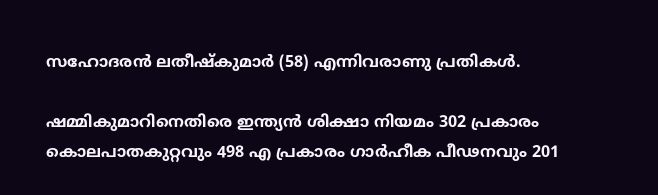സഹോദരന്‍ ലതീഷ്‌കുമാര്‍ (58) എന്നിവരാണു പ്രതികള്‍.

ഷമ്മികുമാറിനെതിരെ ഇന്ത്യന്‍ ശിക്ഷാ നിയമം 302 പ്രകാരം കൊലപാതകുറ്റവും 498 എ പ്രകാരം ഗാര്‍ഹീക പീഢനവും 201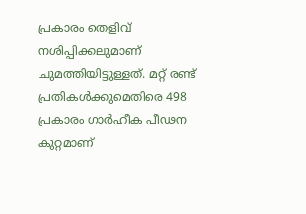പ്രകാരം തെളിവ് നശിപ്പിക്കലുമാണ് ചുമത്തിയിട്ടുള്ളത്. മറ്റ് രണ്ട് പ്രതികള്‍ക്കുമെതിരെ 498 പ്രകാരം ഗാര്‍ഹീക പീഢന കുറ്റമാണ്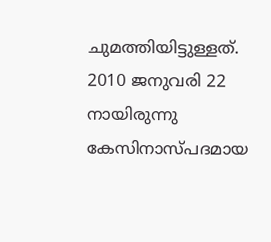ചുമത്തിയിട്ടുള്ളത്. 2010 ജനുവരി 22 നായിരുന്നു കേസിനാസ്പദമായ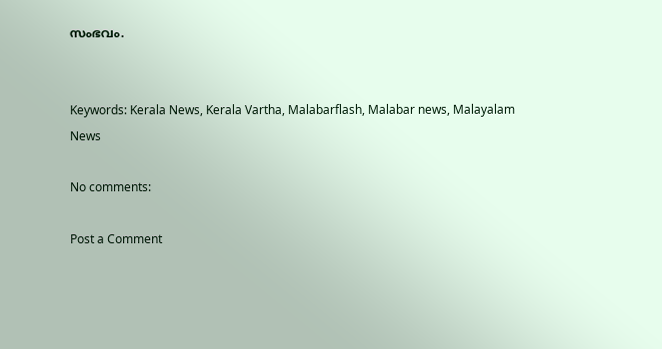സംഭവം.


Keywords: Kerala News, Kerala Vartha, Malabarflash, Malabar news, Malayalam News

No comments:

Post a Comment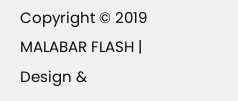Copyright © 2019 MALABAR FLASH | Design &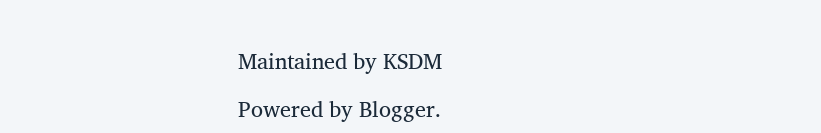Maintained by KSDM

Powered by Blogger.